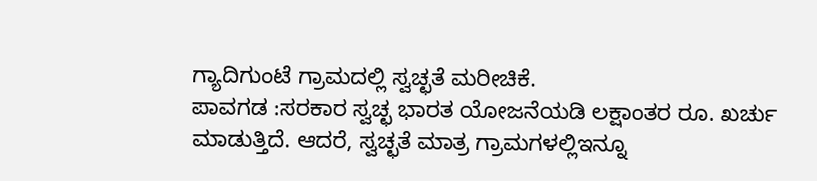ಗ್ಯಾದಿಗುಂಟೆ ಗ್ರಾಮದಲ್ಲಿ ಸ್ವಚ್ಛತೆ ಮರೀಚಿಕೆ.
ಪಾವಗಡ :ಸರಕಾರ ಸ್ವಚ್ಛ ಭಾರತ ಯೋಜನೆಯಡಿ ಲಕ್ಷಾಂತರ ರೂ. ಖರ್ಚು ಮಾಡುತ್ತಿದೆ. ಆದರೆ, ಸ್ವಚ್ಛತೆ ಮಾತ್ರ ಗ್ರಾಮಗಳಲ್ಲಿಇನ್ನೂ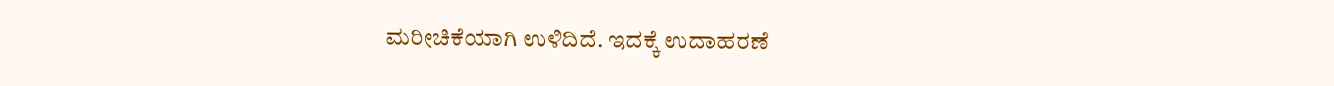ಮರೀಚಿಕೆಯಾಗಿ ಉಳಿದಿದೆ. ಇದಕ್ಕೆ ಉದಾಹರಣೆ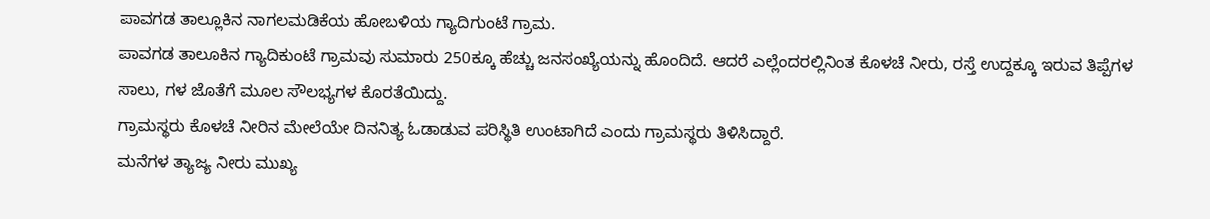ಪಾವಗಡ ತಾಲ್ಲೂಕಿನ ನಾಗಲಮಡಿಕೆಯ ಹೋಬಳಿಯ ಗ್ಯಾದಿಗುಂಟೆ ಗ್ರಾಮ.
ಪಾವಗಡ ತಾಲೂಕಿನ ಗ್ಯಾದಿಕುಂಟೆ ಗ್ರಾಮವು ಸುಮಾರು 250ಕ್ಕೂ ಹೆಚ್ಚು ಜನಸಂಖ್ಯೆಯನ್ನು ಹೊಂದಿದೆ. ಆದರೆ ಎಲ್ಲೆಂದರಲ್ಲಿನಿಂತ ಕೊಳಚೆ ನೀರು, ರಸ್ತೆ ಉದ್ದಕ್ಕೂ ಇರುವ ತಿಪ್ಪೆಗಳ ಸಾಲು, ಗಳ ಜೊತೆಗೆ ಮೂಲ ಸೌಲಭ್ಯಗಳ ಕೊರತೆಯಿದ್ದು.
ಗ್ರಾಮಸ್ಥರು ಕೊಳಚೆ ನೀರಿನ ಮೇಲೆಯೇ ದಿನನಿತ್ಯ ಓಡಾಡುವ ಪರಿಸ್ಥಿತಿ ಉಂಟಾಗಿದೆ ಎಂದು ಗ್ರಾಮಸ್ಥರು ತಿಳಿಸಿದ್ದಾರೆ.
ಮನೆಗಳ ತ್ಯಾಜ್ಯ ನೀರು ಮುಖ್ಯ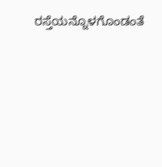ರಸ್ತೆಯನ್ನೊಳಗೊಂಡಂತೆ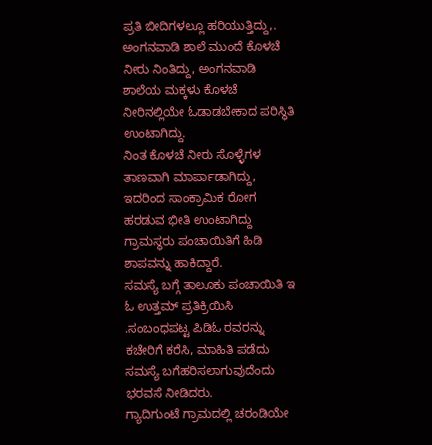ಪ್ರತಿ ಬೀದಿಗಳಲ್ಲೂ ಹರಿಯುತ್ತಿದ್ದು,.
ಅಂಗನವಾಡಿ ಶಾಲೆ ಮುಂದೆ ಕೊಳಚೆ ನೀರು ನಿಂತಿದ್ದು, ಅಂಗನವಾಡಿ ಶಾಲೆಯ ಮಕ್ಕಳು ಕೊಳಚೆ ನೀರಿನಲ್ಲಿಯೇ ಓಡಾಡಬೇಕಾದ ಪರಿಸ್ಥಿತಿ ಉಂಟಾಗಿದ್ದು.
ನಿಂತ ಕೊಳಚೆ ನೀರು ಸೊಳ್ಳೆಗಳ ತಾಣವಾಗಿ ಮಾರ್ಪಾಡಾಗಿದ್ದು, ಇದರಿಂದ ಸಾಂಕ್ರಾಮಿಕ ರೋಗ ಹರಡುವ ಭೀತಿ ಉಂಟಾಗಿದ್ದು ಗ್ರಾಮಸ್ಥರು ಪಂಚಾಯಿತಿಗೆ ಹಿಡಿ ಶಾಪವನ್ನು ಹಾಕಿದ್ದಾರೆ.
ಸಮಸ್ಯೆ ಬಗ್ಗೆ ತಾಲೂಕು ಪಂಚಾಯಿತಿ ಇ ಓ ಉತ್ತಮ್ ಪ್ರತಿಕ್ರಿಯಿಸಿ .ಸಂಬಂಧಪಟ್ಟ ಪಿಡಿಓ ರವರನ್ನು ಕಚೇರಿಗೆ ಕರೆಸಿ, ಮಾಹಿತಿ ಪಡೆದು ಸಮಸ್ಯೆ ಬಗೆಹರಿಸಲಾಗುವುದೆಂದು ಭರವಸೆ ನೀಡಿದರು.
ಗ್ಯಾದಿಗುಂಟೆ ಗ್ರಾಮದಲ್ಲಿ ಚರಂಡಿಯೇ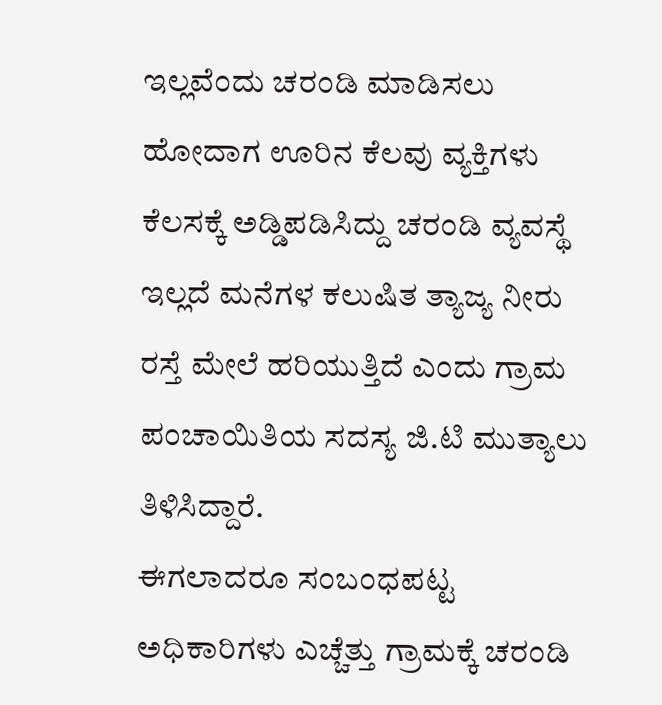ಇಲ್ಲವೆಂದು ಚರಂಡಿ ಮಾಡಿಸಲು ಹೋದಾಗ ಊರಿನ ಕೆಲವು ವ್ಯಕ್ತಿಗಳು ಕೆಲಸಕ್ಕೆ ಅಡ್ಡಿಪಡಿಸಿದ್ದು ಚರಂಡಿ ವ್ಯವಸ್ಥೆ ಇಲ್ಲದೆ ಮನೆಗಳ ಕಲುಷಿತ ತ್ಯಾಜ್ಯ ನೀರು ರಸ್ತೆ ಮೇಲೆ ಹರಿಯುತ್ತಿದೆ ಎಂದು ಗ್ರಾಮ ಪಂಚಾಯಿತಿಯ ಸದಸ್ಯ ಜಿ.ಟಿ ಮುತ್ಯಾಲು ತಿಳಿಸಿದ್ದಾರೆ.
ಈಗಲಾದರೂ ಸಂಬಂಧಪಟ್ಟ ಅಧಿಕಾರಿಗಳು ಎಚ್ಚೆತ್ತು ಗ್ರಾಮಕ್ಕೆ ಚರಂಡಿ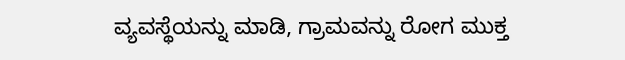ವ್ಯವಸ್ಥೆಯನ್ನು ಮಾಡಿ, ಗ್ರಾಮವನ್ನು ರೋಗ ಮುಕ್ತ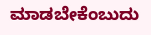ಮಾಡಬೇಕೆಂಬುದು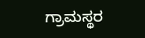ಗ್ರಾಮಸ್ಥರ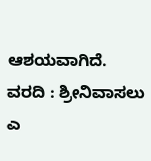ಆಶಯವಾಗಿದೆ.
ವರದಿ : ಶ್ರೀನಿವಾಸಲು ಎ